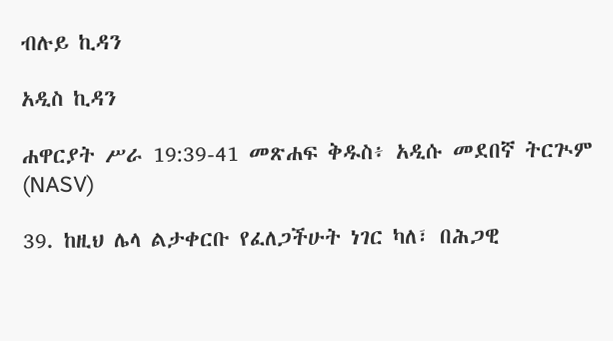ብሉይ ኪዳን

አዲስ ኪዳን

ሐዋርያት ሥራ 19:39-41 መጽሐፍ ቅዱስ፥ አዲሱ መደበኛ ትርጒም (NASV)

39. ከዚህ ሌላ ልታቀርቡ የፈለጋችሁት ነገር ካለ፣ በሕጋዊ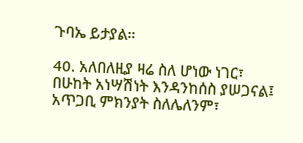ጉባኤ ይታያል።

40. አለበለዚያ ዛሬ ስለ ሆነው ነገር፣ በሁከት አነሣሽነት እንዳንከሰስ ያሠጋናል፤ አጥጋቢ ምክንያት ስለሌለንም፣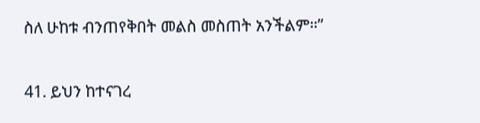ስለ ሁከቱ ብንጠየቅበት መልስ መስጠት አንችልም።”

41. ይህን ከተናገረ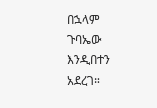በኋላም ጉባኤው እንዲበተን አደረገ።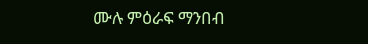ሙሉ ምዕራፍ ማንበብ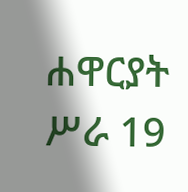ሐዋርያት ሥራ 19